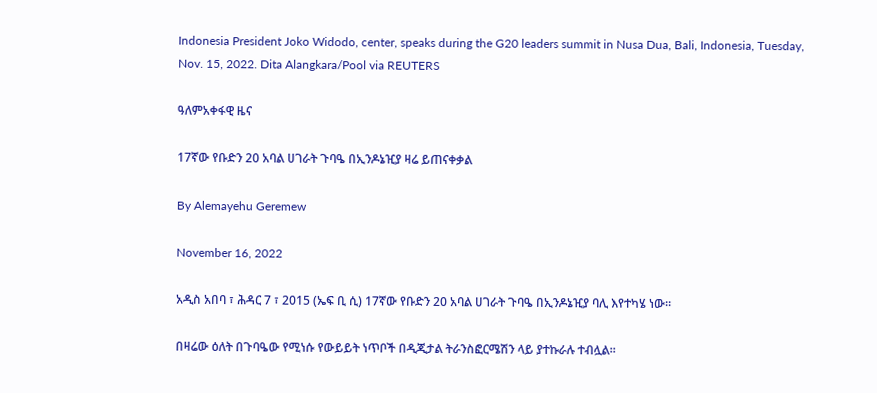Indonesia President Joko Widodo, center, speaks during the G20 leaders summit in Nusa Dua, Bali, Indonesia, Tuesday, Nov. 15, 2022. Dita Alangkara/Pool via REUTERS

ዓለምአቀፋዊ ዜና

17ኛው የቡድን 20 አባል ሀገራት ጉባዔ በኢንዶኔዢያ ዛሬ ይጠናቀቃል

By Alemayehu Geremew

November 16, 2022

አዲስ አበባ ፣ ሕዳር 7 ፣ 2015 (ኤፍ ቢ ሲ) 17ኛው የቡድን 20 አባል ሀገራት ጉባዔ በኢንዶኔዢያ ባሊ እየተካሄ ነው።

በዛሬው ዕለት በጉባዔው የሚነሱ የውይይት ነጥቦች በዲጂታል ትራንስፎርሜሽን ላይ ያተኩራሉ ተብሏል፡፡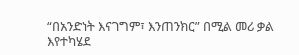“በአንድነት እናገግም፣ እንጠንክር” በሚል መሪ ቃል እየተካሄደ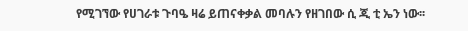የሚገኘው የሀገራቱ ጉባዔ ዛሬ ይጠናቀቃል መባሉን የዘገበው ሲ ጂ ቲ ኤን ነው፡፡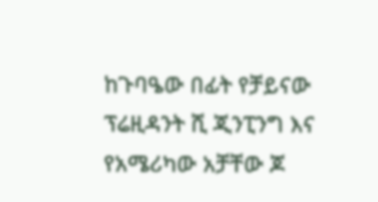ከጉባዔው በፊት የቻይናው ፕሬዚዳንት ሺ ጂንፒንግ እና የአሜሪካው አቻቸው ጆ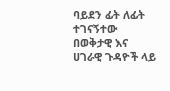ባይደን ፊት ለፊት ተገናኝተው በወቅታዊ እና ሀገራዊ ጉዳዮች ላይ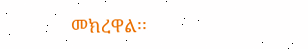መክረዋል፡፡